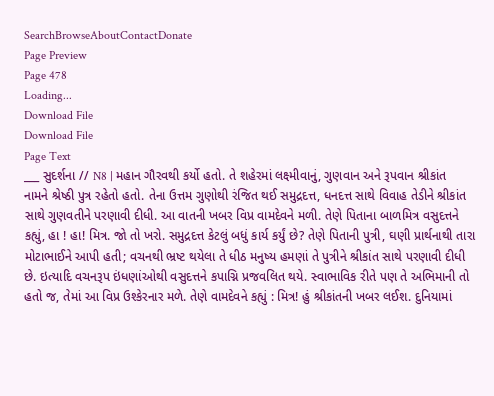SearchBrowseAboutContactDonate
Page Preview
Page 478
Loading...
Download File
Download File
Page Text
___ સુદર્શના // N8 | મહાન ગૌરવથી કર્યો હતો. તે શહેરમાં લક્ષ્મીવાનું, ગુણવાન અને રૂપવાન શ્રીકાંત નામને શ્રેષ્ઠી પુત્ર રહેતો હતો. તેના ઉત્તમ ગુણોથી રંજિત થઈ સમુદ્રદત્ત, ધનદત્ત સાથે વિવાહ તેડીને શ્રીકાંત સાથે ગુણવતીને પરણાવી દીધી. આ વાતની ખબર વિપ્ર વામદેવને મળી. તેણે પિતાના બાળમિત્ર વસુદત્તને કહ્યું, હા ! હા! મિત્ર. જો તો ખરો. સમુદ્રદત્ત કેટલું બધું કાર્ય કર્યું છે? તેણે પિતાની પુત્રી, ઘણી પ્રાર્થનાથી તારા મોટાભાઈને આપી હતી; વચનથી ભ્રષ્ટ થયેલા તે ધીઠ મનુષ્ય હમણાં તે પુત્રીને શ્રીકાંત સાથે પરણાવી દીધી છે. ઇત્યાદિ વચનરૂપ ઇંધણાંઓથી વસુદત્તને કપાગ્નિ પ્રજવલિત થયે. સ્વાભાવિક રીતે પણ તે અભિમાની તો હતો જ, તેમાં આ વિપ્ર ઉશ્કેરનાર મળે. તેણે વામદેવને કહ્યું : મિત્ર! હું શ્રીકાંતની ખબર લઈશ. દુનિયામાં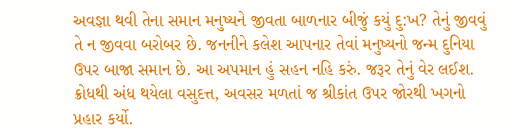અવજ્ઞા થવી તેના સમાન મનુષ્યને જીવતા બાળનાર બીજું કયું દુ:ખ? તેનું જીવવું તે ન જીવવા બરોબર છે. જનનીને કલેશ આપનાર તેવાં મનુષ્યનો જન્મ દુનિયા ઉપર બાજા સમાન છે. આ અપમાન હું સહન નહિ કરું. જરૂર તેનું વેર લઈશ. ક્રોધથી અંધ થયેલા વસુદત્ત, અવસર મળતાં જ શ્રીકાંત ઉપર જોરથી ખગનો પ્રહાર કર્યો.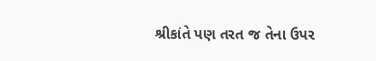શ્રીકાંતે પણ તરત જ તેના ઉપર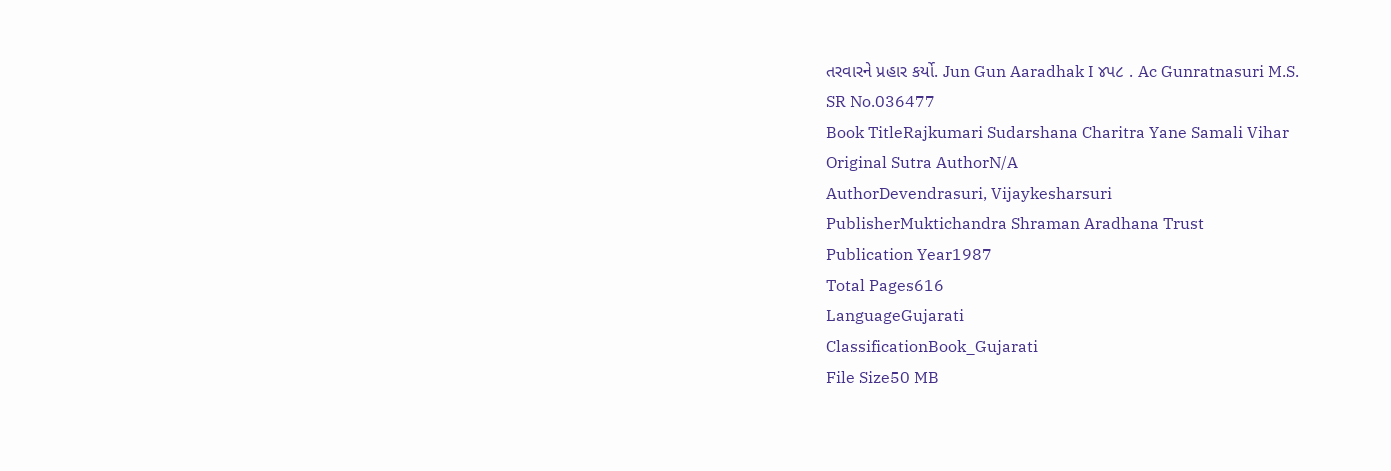તરવારને પ્રહાર કર્યો. Jun Gun Aaradhak I ૪પ૮ . Ac Gunratnasuri M.S.
SR No.036477
Book TitleRajkumari Sudarshana Charitra Yane Samali Vihar
Original Sutra AuthorN/A
AuthorDevendrasuri, Vijaykesharsuri
PublisherMuktichandra Shraman Aradhana Trust
Publication Year1987
Total Pages616
LanguageGujarati
ClassificationBook_Gujarati
File Size50 MB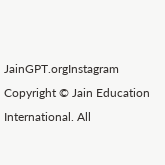JainGPT.orgInstagram
Copyright © Jain Education International. All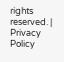rights reserved. | Privacy Policy